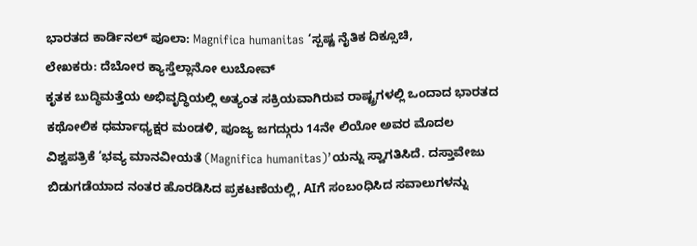ಭಾರತದ ಕಾರ್ಡಿನಲ್ ಪೂಲಾ: Magnifica humanitas ‘ಸ್ಪಷ್ಟ ನೈತಿಕ ದಿಕ್ಸೂಚಿ,
ಲೇಖಕರು: ದೆಬೋರ ಕ್ಯಾಸ್ತೆಲ್ಲಾನೋ ಲುಬೋವ್
ಕೃತಕ ಬುದ್ಧಿಮತ್ತೆಯ ಅಭಿವೃದ್ಧಿಯಲ್ಲಿ ಅತ್ಯಂತ ಸಕ್ರಿಯವಾಗಿರುವ ರಾಷ್ಟ್ರಗಳಲ್ಲಿ ಒಂದಾದ ಭಾರತದ ಕಥೋಲಿಕ ಧರ್ಮಾಧ್ಯಕ್ಷರ ಮಂಡಳಿ, ಪೂಜ್ಯ ಜಗದ್ಗುರು 14ನೇ ಲಿಯೋ ಅವರ ಮೊದಲ ವಿಶ್ವಪತ್ರಿಕೆ ‘ಭವ್ಯ ಮಾನವೀಯತೆ (Magnifica humanitas)’ಯನ್ನು ಸ್ವಾಗತಿಸಿದೆ. ದಸ್ತಾವೇಜು ಬಿಡುಗಡೆಯಾದ ನಂತರ ಹೊರಡಿಸಿದ ಪ್ರಕಟಣೆಯಲ್ಲಿ, AIಗೆ ಸಂಬಂಧಿಸಿದ ಸವಾಲುಗಳನ್ನು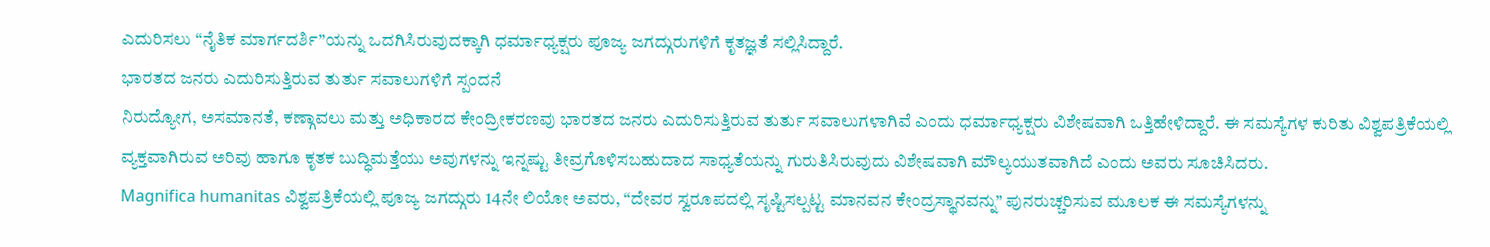ಎದುರಿಸಲು “ನೈತಿಕ ಮಾರ್ಗದರ್ಶಿ”ಯನ್ನು ಒದಗಿಸಿರುವುದಕ್ಕಾಗಿ ಧರ್ಮಾಧ್ಯಕ್ಷರು ಪೂಜ್ಯ ಜಗದ್ಗುರುಗಳಿಗೆ ಕೃತಜ್ಞತೆ ಸಲ್ಲಿಸಿದ್ದಾರೆ.
ಭಾರತದ ಜನರು ಎದುರಿಸುತ್ತಿರುವ ತುರ್ತು ಸವಾಲುಗಳಿಗೆ ಸ್ಪಂದನೆ
ನಿರುದ್ಯೋಗ, ಅಸಮಾನತೆ, ಕಣ್ಗಾವಲು ಮತ್ತು ಅಧಿಕಾರದ ಕೇಂದ್ರೀಕರಣವು ಭಾರತದ ಜನರು ಎದುರಿಸುತ್ತಿರುವ ತುರ್ತು ಸವಾಲುಗಳಾಗಿವೆ ಎಂದು ಧರ್ಮಾಧ್ಯಕ್ಷರು ವಿಶೇಷವಾಗಿ ಒತ್ತಿಹೇಳಿದ್ದಾರೆ. ಈ ಸಮಸ್ಯೆಗಳ ಕುರಿತು ವಿಶ್ವಪತ್ರಿಕೆಯಲ್ಲಿ ವ್ಯಕ್ತವಾಗಿರುವ ಅರಿವು ಹಾಗೂ ಕೃತಕ ಬುದ್ಧಿಮತ್ತೆಯು ಅವುಗಳನ್ನು ಇನ್ನಷ್ಟು ತೀವ್ರಗೊಳಿಸಬಹುದಾದ ಸಾಧ್ಯತೆಯನ್ನು ಗುರುತಿಸಿರುವುದು ವಿಶೇಷವಾಗಿ ಮೌಲ್ಯಯುತವಾಗಿದೆ ಎಂದು ಅವರು ಸೂಚಿಸಿದರು.
Magnifica humanitas ವಿಶ್ವಪತ್ರಿಕೆಯಲ್ಲಿ ಪೂಜ್ಯ ಜಗದ್ಗುರು 14ನೇ ಲಿಯೋ ಅವರು, “ದೇವರ ಸ್ವರೂಪದಲ್ಲಿ ಸೃಷ್ಟಿಸಲ್ಪಟ್ಟ ಮಾನವನ ಕೇಂದ್ರಸ್ಥಾನವನ್ನು” ಪುನರುಚ್ಚರಿಸುವ ಮೂಲಕ ಈ ಸಮಸ್ಯೆಗಳನ್ನು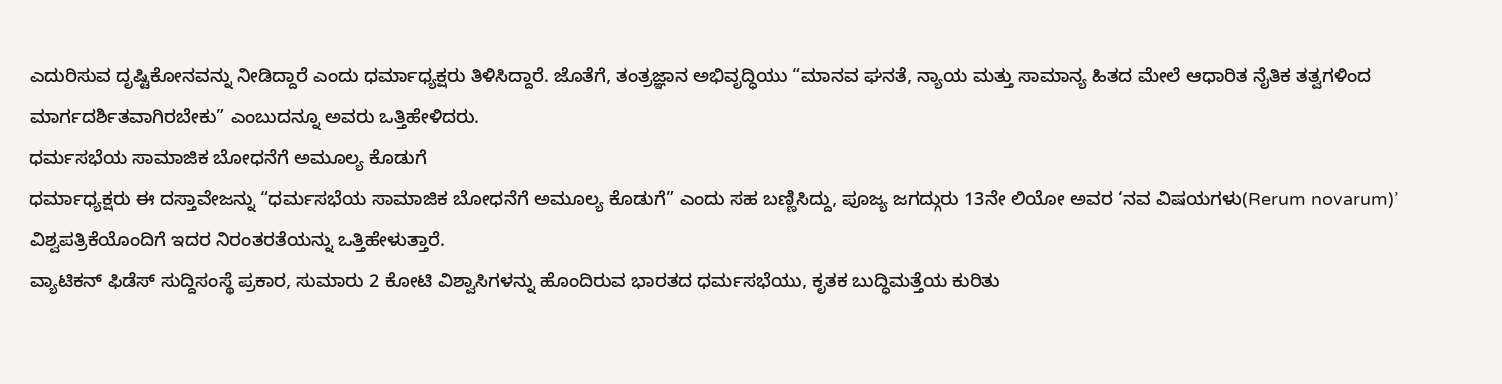ಎದುರಿಸುವ ದೃಷ್ಟಿಕೋನವನ್ನು ನೀಡಿದ್ದಾರೆ ಎಂದು ಧರ್ಮಾಧ್ಯಕ್ಷರು ತಿಳಿಸಿದ್ದಾರೆ. ಜೊತೆಗೆ, ತಂತ್ರಜ್ಞಾನ ಅಭಿವೃದ್ಧಿಯು “ಮಾನವ ಘನತೆ, ನ್ಯಾಯ ಮತ್ತು ಸಾಮಾನ್ಯ ಹಿತದ ಮೇಲೆ ಆಧಾರಿತ ನೈತಿಕ ತತ್ವಗಳಿಂದ ಮಾರ್ಗದರ್ಶಿತವಾಗಿರಬೇಕು” ಎಂಬುದನ್ನೂ ಅವರು ಒತ್ತಿಹೇಳಿದರು.
ಧರ್ಮಸಭೆಯ ಸಾಮಾಜಿಕ ಬೋಧನೆಗೆ ಅಮೂಲ್ಯ ಕೊಡುಗೆ
ಧರ್ಮಾಧ್ಯಕ್ಷರು ಈ ದಸ್ತಾವೇಜನ್ನು “ಧರ್ಮಸಭೆಯ ಸಾಮಾಜಿಕ ಬೋಧನೆಗೆ ಅಮೂಲ್ಯ ಕೊಡುಗೆ” ಎಂದು ಸಹ ಬಣ್ಣಿಸಿದ್ದು, ಪೂಜ್ಯ ಜಗದ್ಗುರು 13ನೇ ಲಿಯೋ ಅವರ ‘ನವ ವಿಷಯಗಳು(Rerum novarum)’ ವಿಶ್ವಪತ್ರಿಕೆಯೊಂದಿಗೆ ಇದರ ನಿರಂತರತೆಯನ್ನು ಒತ್ತಿಹೇಳುತ್ತಾರೆ.
ವ್ಯಾಟಿಕನ್ ಫಿಡೆಸ್ ಸುದ್ದಿಸಂಸ್ಥೆ ಪ್ರಕಾರ, ಸುಮಾರು 2 ಕೋಟಿ ವಿಶ್ವಾಸಿಗಳನ್ನು ಹೊಂದಿರುವ ಭಾರತದ ಧರ್ಮಸಭೆಯು, ಕೃತಕ ಬುದ್ಧಿಮತ್ತೆಯ ಕುರಿತು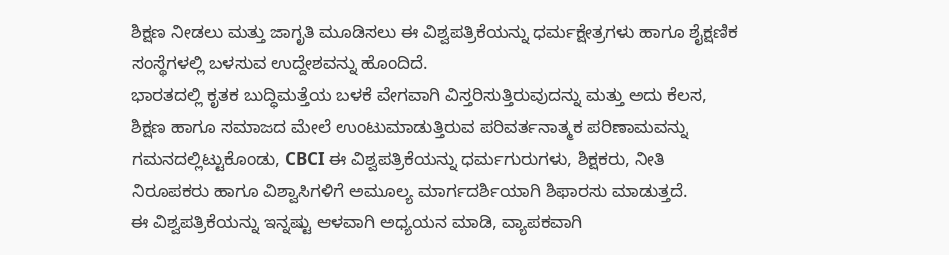ಶಿಕ್ಷಣ ನೀಡಲು ಮತ್ತು ಜಾಗೃತಿ ಮೂಡಿಸಲು ಈ ವಿಶ್ವಪತ್ರಿಕೆಯನ್ನು ಧರ್ಮಕ್ಷೇತ್ರಗಳು ಹಾಗೂ ಶೈಕ್ಷಣಿಕ ಸಂಸ್ಥೆಗಳಲ್ಲಿ ಬಳಸುವ ಉದ್ದೇಶವನ್ನು ಹೊಂದಿದೆ.
ಭಾರತದಲ್ಲಿ ಕೃತಕ ಬುದ್ಧಿಮತ್ತೆಯ ಬಳಕೆ ವೇಗವಾಗಿ ವಿಸ್ತರಿಸುತ್ತಿರುವುದನ್ನು ಮತ್ತು ಅದು ಕೆಲಸ, ಶಿಕ್ಷಣ ಹಾಗೂ ಸಮಾಜದ ಮೇಲೆ ಉಂಟುಮಾಡುತ್ತಿರುವ ಪರಿವರ್ತನಾತ್ಮಕ ಪರಿಣಾಮವನ್ನು ಗಮನದಲ್ಲಿಟ್ಟುಕೊಂಡು, CBCI ಈ ವಿಶ್ವಪತ್ರಿಕೆಯನ್ನು ಧರ್ಮಗುರುಗಳು, ಶಿಕ್ಷಕರು, ನೀತಿ ನಿರೂಪಕರು ಹಾಗೂ ವಿಶ್ವಾಸಿಗಳಿಗೆ ಅಮೂಲ್ಯ ಮಾರ್ಗದರ್ಶಿಯಾಗಿ ಶಿಫಾರಸು ಮಾಡುತ್ತದೆ.
ಈ ವಿಶ್ವಪತ್ರಿಕೆಯನ್ನು ಇನ್ನಷ್ಟು ಆಳವಾಗಿ ಅಧ್ಯಯನ ಮಾಡಿ, ವ್ಯಾಪಕವಾಗಿ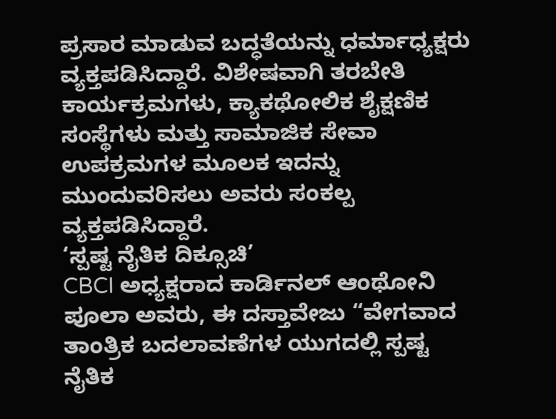ಪ್ರಸಾರ ಮಾಡುವ ಬದ್ಧತೆಯನ್ನು ಧರ್ಮಾಧ್ಯಕ್ಷರು ವ್ಯಕ್ತಪಡಿಸಿದ್ದಾರೆ. ವಿಶೇಷವಾಗಿ ತರಬೇತಿ ಕಾರ್ಯಕ್ರಮಗಳು, ಕ್ಯಾಕಥೋಲಿಕ ಶೈಕ್ಷಣಿಕ ಸಂಸ್ಥೆಗಳು ಮತ್ತು ಸಾಮಾಜಿಕ ಸೇವಾ ಉಪಕ್ರಮಗಳ ಮೂಲಕ ಇದನ್ನು ಮುಂದುವರಿಸಲು ಅವರು ಸಂಕಲ್ಪ ವ್ಯಕ್ತಪಡಿಸಿದ್ದಾರೆ.
‘ಸ್ಪಷ್ಟ ನೈತಿಕ ದಿಕ್ಸೂಚಿ’
CBCI ಅಧ್ಯಕ್ಷರಾದ ಕಾರ್ಡಿನಲ್ ಆಂಥೋನಿ ಪೂಲಾ ಅವರು, ಈ ದಸ್ತಾವೇಜು “ವೇಗವಾದ ತಾಂತ್ರಿಕ ಬದಲಾವಣೆಗಳ ಯುಗದಲ್ಲಿ ಸ್ಪಷ್ಟ ನೈತಿಕ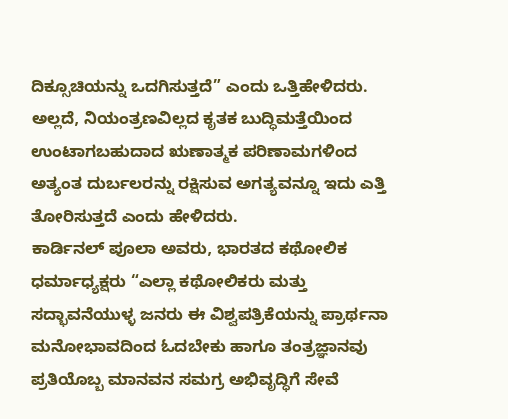ದಿಕ್ಸೂಚಿಯನ್ನು ಒದಗಿಸುತ್ತದೆ” ಎಂದು ಒತ್ತಿಹೇಳಿದರು. ಅಲ್ಲದೆ, ನಿಯಂತ್ರಣವಿಲ್ಲದ ಕೃತಕ ಬುದ್ಧಿಮತ್ತೆಯಿಂದ ಉಂಟಾಗಬಹುದಾದ ಋಣಾತ್ಮಕ ಪರಿಣಾಮಗಳಿಂದ ಅತ್ಯಂತ ದುರ್ಬಲರನ್ನು ರಕ್ಷಿಸುವ ಅಗತ್ಯವನ್ನೂ ಇದು ಎತ್ತಿ ತೋರಿಸುತ್ತದೆ ಎಂದು ಹೇಳಿದರು.
ಕಾರ್ಡಿನಲ್ ಪೂಲಾ ಅವರು, ಭಾರತದ ಕಥೋಲಿಕ ಧರ್ಮಾಧ್ಯಕ್ಷರು “ಎಲ್ಲಾ ಕಥೋಲಿಕರು ಮತ್ತು ಸದ್ಭಾವನೆಯುಳ್ಳ ಜನರು ಈ ವಿಶ್ವಪತ್ರಿಕೆಯನ್ನು ಪ್ರಾರ್ಥನಾ ಮನೋಭಾವದಿಂದ ಓದಬೇಕು ಹಾಗೂ ತಂತ್ರಜ್ಞಾನವು ಪ್ರತಿಯೊಬ್ಬ ಮಾನವನ ಸಮಗ್ರ ಅಭಿವೃದ್ಧಿಗೆ ಸೇವೆ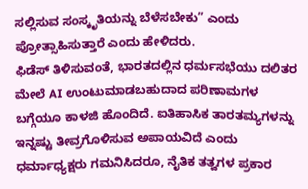ಸಲ್ಲಿಸುವ ಸಂಸ್ಕೃತಿಯನ್ನು ಬೆಳೆಸಬೇಕು” ಎಂದು ಪ್ರೋತ್ಸಾಹಿಸುತ್ತಾರೆ ಎಂದು ಹೇಳಿದರು.
ಫಿಡೆಸ್ ತಿಳಿಸುವಂತೆ, ಭಾರತದಲ್ಲಿನ ಧರ್ಮಸಭೆಯು ದಲಿತರ ಮೇಲೆ AI ಉಂಟುಮಾಡಬಹುದಾದ ಪರಿಣಾಮಗಳ ಬಗ್ಗೆಯೂ ಕಾಳಜಿ ಹೊಂದಿದೆ. ಐತಿಹಾಸಿಕ ತಾರತಮ್ಯಗಳನ್ನು ಇನ್ನಷ್ಟು ತೀವ್ರಗೊಳಿಸುವ ಅಪಾಯವಿದೆ ಎಂದು ಧರ್ಮಾಧ್ಯಕ್ಷರು ಗಮನಿಸಿದರೂ, ನೈತಿಕ ತತ್ವಗಳ ಪ್ರಕಾರ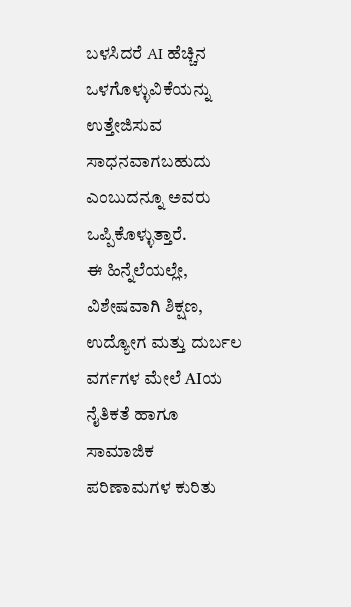ಬಳಸಿದರೆ AI ಹೆಚ್ಚಿನ ಒಳಗೊಳ್ಳುವಿಕೆಯನ್ನು ಉತ್ತೇಜಿಸುವ ಸಾಧನವಾಗಬಹುದು ಎಂಬುದನ್ನೂ ಅವರು ಒಪ್ಪಿಕೊಳ್ಳುತ್ತಾರೆ.
ಈ ಹಿನ್ನೆಲೆಯಲ್ಲೇ, ವಿಶೇಷವಾಗಿ ಶಿಕ್ಷಣ, ಉದ್ಯೋಗ ಮತ್ತು ದುರ್ಬಲ ವರ್ಗಗಳ ಮೇಲೆ AIಯ ನೈತಿಕತೆ ಹಾಗೂ ಸಾಮಾಜಿಕ ಪರಿಣಾಮಗಳ ಕುರಿತು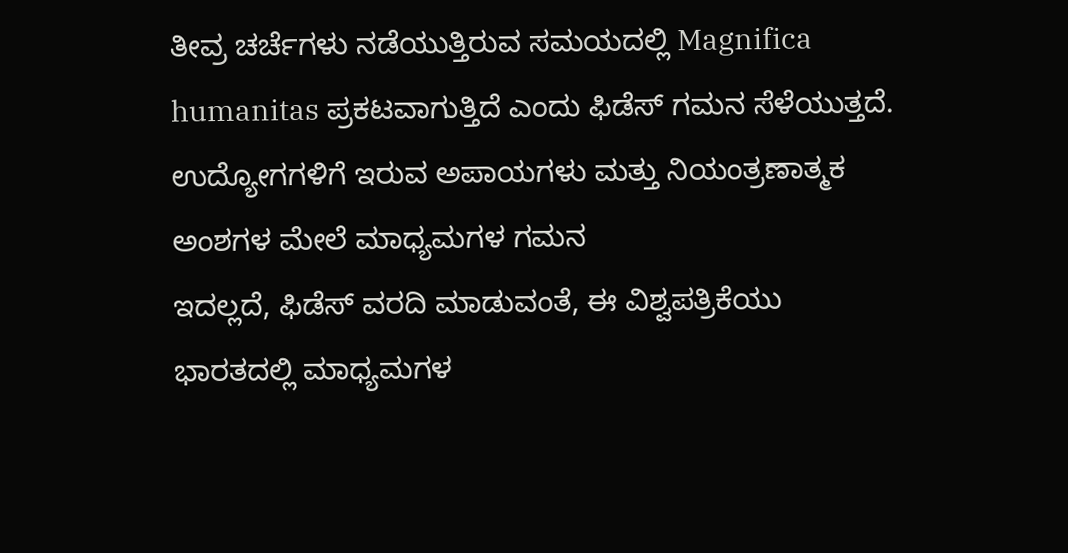ತೀವ್ರ ಚರ್ಚೆಗಳು ನಡೆಯುತ್ತಿರುವ ಸಮಯದಲ್ಲಿ Magnifica humanitas ಪ್ರಕಟವಾಗುತ್ತಿದೆ ಎಂದು ಫಿಡೆಸ್ ಗಮನ ಸೆಳೆಯುತ್ತದೆ.
ಉದ್ಯೋಗಗಳಿಗೆ ಇರುವ ಅಪಾಯಗಳು ಮತ್ತು ನಿಯಂತ್ರಣಾತ್ಮಕ ಅಂಶಗಳ ಮೇಲೆ ಮಾಧ್ಯಮಗಳ ಗಮನ
ಇದಲ್ಲದೆ, ಫಿಡೆಸ್ ವರದಿ ಮಾಡುವಂತೆ, ಈ ವಿಶ್ವಪತ್ರಿಕೆಯು ಭಾರತದಲ್ಲಿ ಮಾಧ್ಯಮಗಳ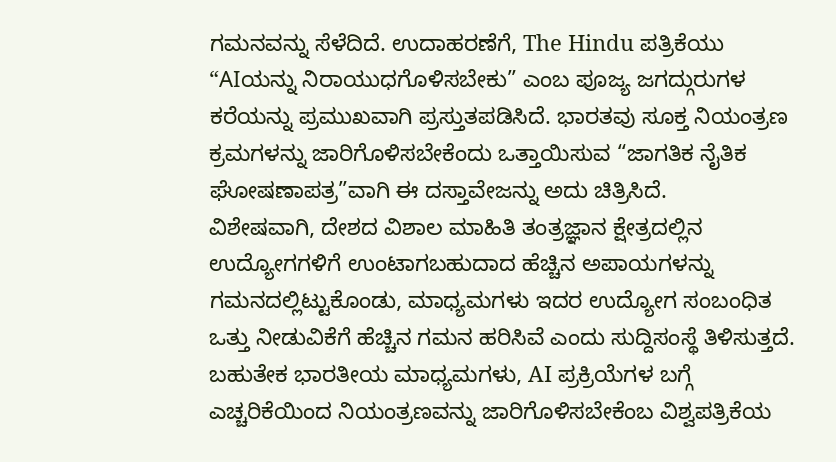ಗಮನವನ್ನು ಸೆಳೆದಿದೆ. ಉದಾಹರಣೆಗೆ, The Hindu ಪತ್ರಿಕೆಯು “AIಯನ್ನು ನಿರಾಯುಧಗೊಳಿಸಬೇಕು” ಎಂಬ ಪೂಜ್ಯ ಜಗದ್ಗುರುಗಳ ಕರೆಯನ್ನು ಪ್ರಮುಖವಾಗಿ ಪ್ರಸ್ತುತಪಡಿಸಿದೆ. ಭಾರತವು ಸೂಕ್ತ ನಿಯಂತ್ರಣ ಕ್ರಮಗಳನ್ನು ಜಾರಿಗೊಳಿಸಬೇಕೆಂದು ಒತ್ತಾಯಿಸುವ “ಜಾಗತಿಕ ನೈತಿಕ ಘೋಷಣಾಪತ್ರ”ವಾಗಿ ಈ ದಸ್ತಾವೇಜನ್ನು ಅದು ಚಿತ್ರಿಸಿದೆ.
ವಿಶೇಷವಾಗಿ, ದೇಶದ ವಿಶಾಲ ಮಾಹಿತಿ ತಂತ್ರಜ್ಞಾನ ಕ್ಷೇತ್ರದಲ್ಲಿನ ಉದ್ಯೋಗಗಳಿಗೆ ಉಂಟಾಗಬಹುದಾದ ಹೆಚ್ಚಿನ ಅಪಾಯಗಳನ್ನು ಗಮನದಲ್ಲಿಟ್ಟುಕೊಂಡು, ಮಾಧ್ಯಮಗಳು ಇದರ ಉದ್ಯೋಗ ಸಂಬಂಧಿತ ಒತ್ತು ನೀಡುವಿಕೆಗೆ ಹೆಚ್ಚಿನ ಗಮನ ಹರಿಸಿವೆ ಎಂದು ಸುದ್ದಿಸಂಸ್ಥೆ ತಿಳಿಸುತ್ತದೆ. ಬಹುತೇಕ ಭಾರತೀಯ ಮಾಧ್ಯಮಗಳು, AI ಪ್ರಕ್ರಿಯೆಗಳ ಬಗ್ಗೆ ಎಚ್ಚರಿಕೆಯಿಂದ ನಿಯಂತ್ರಣವನ್ನು ಜಾರಿಗೊಳಿಸಬೇಕೆಂಬ ವಿಶ್ವಪತ್ರಿಕೆಯ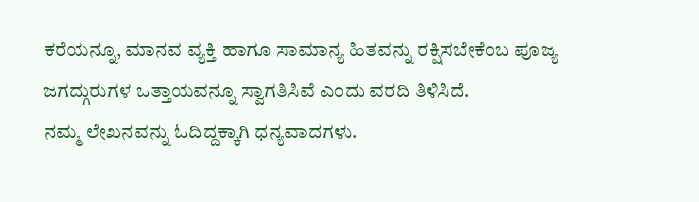ಕರೆಯನ್ನೂ, ಮಾನವ ವ್ಯಕ್ತಿ ಹಾಗೂ ಸಾಮಾನ್ಯ ಹಿತವನ್ನು ರಕ್ಷಿಸಬೇಕೆಂಬ ಪೂಜ್ಯ ಜಗದ್ಗುರುಗಳ ಒತ್ತಾಯವನ್ನೂ ಸ್ವಾಗತಿಸಿವೆ ಎಂದು ವರದಿ ತಿಳಿಸಿದೆ.
ನಮ್ಮ ಲೇಖನವನ್ನು ಓದಿದ್ದಕ್ಕಾಗಿ ಧನ್ಯವಾದಗಳು.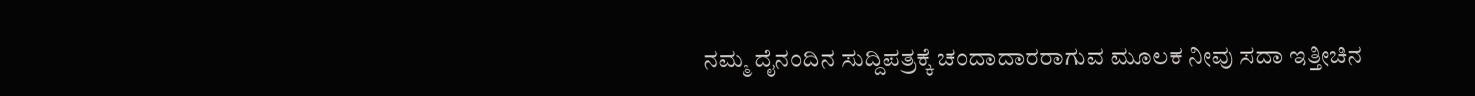ನಮ್ಮ ದೈನಂದಿನ ಸುದ್ದಿಪತ್ರಕ್ಕೆ ಚಂದಾದಾರರಾಗುವ ಮೂಲಕ ನೀವು ಸದಾ ಇತ್ತೀಚಿನ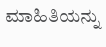ಮಾಹಿತಿಯನ್ನು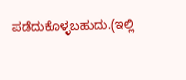ಪಡೆದುಕೊಳ್ಳಬಹುದು.(ಇಲ್ಲಿ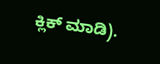ಕ್ಲಿಕ್ ಮಾಡಿ).